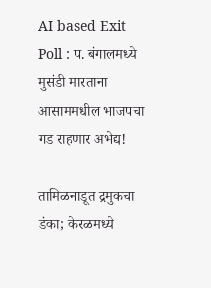AI based Exit Poll : प. बंगालमध्ये मुसंडी मारताना आसाममधील भाजपचा गड राहणार अभेद्य!

तामिळनाडूत द्रमुकचा डंका; केरळमध्ये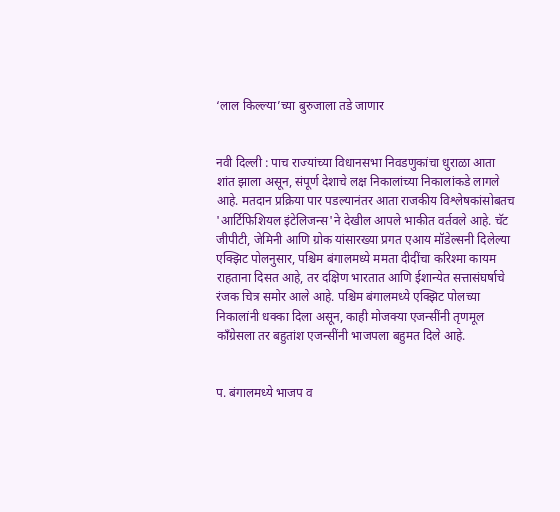‘लाल किल्ल्या’च्या बुरुजाला तडे जाणार


नवी दिल्ली : पाच राज्यांच्या विधानसभा निवडणुकांचा धुराळा आता शांत झाला असून, संपूर्ण देशाचे लक्ष निकालांच्या निकालांकडे लागले आहे. मतदान प्रक्रिया पार पडल्यानंतर आता राजकीय विश्लेषकांसोबतच 'आर्टिफिशियल इंटेलिजन्स'ने देखील आपले भाकीत वर्तवले आहे. चॅट जीपीटी, जेमिनी आणि ग्रोक यांसारख्या प्रगत एआय मॉडेल्सनी दिलेल्या एक्झिट पोलनुसार, पश्चिम बंगालमध्ये ममता दीदींचा करिश्मा कायम राहताना दिसत आहे, तर दक्षिण भारतात आणि ईशान्येत सत्तासंघर्षाचे रंजक चित्र समोर आले आहे. पश्चिम बंगालमध्ये एक्झिट पोलच्या निकालांनी धक्का दिला असून, काही मोजक्या एजन्सींनी तृणमूल काँग्रेसला तर बहुतांश एजन्सींनी भाजपला बहुमत दिले आहे.


प. बंगालमध्ये भाजप व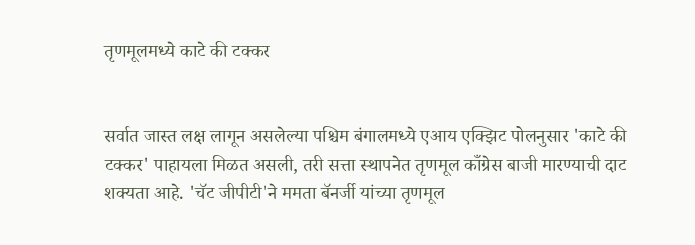तृणमूलमध्ये काटे की टक्कर


सर्वात जास्त लक्ष लागून असलेल्या पश्चिम बंगालमध्ये एआय एक्झिट पोलनुसार 'काटे की टक्कर' पाहायला मिळत असली, तरी सत्ता स्थापनेत तृणमूल काँग्रेस बाजी मारण्याची दाट शक्यता आहे. 'चॅट जीपीटी'ने ममता बॅनर्जी यांच्या तृणमूल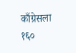काँग्रेसला १६०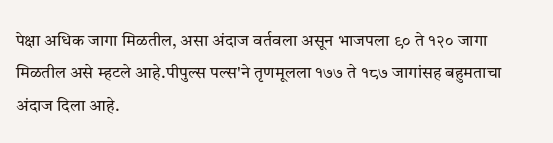पेक्षा अधिक जागा मिळतील, असा अंदाज वर्तवला असून भाजपला ९० ते १२० जागा मिळतील असे म्हटले आहे.पीपुल्स पल्स'ने तृणमूलला १७७ ते १८७ जागांसह बहुमताचा अंदाज दिला आहे.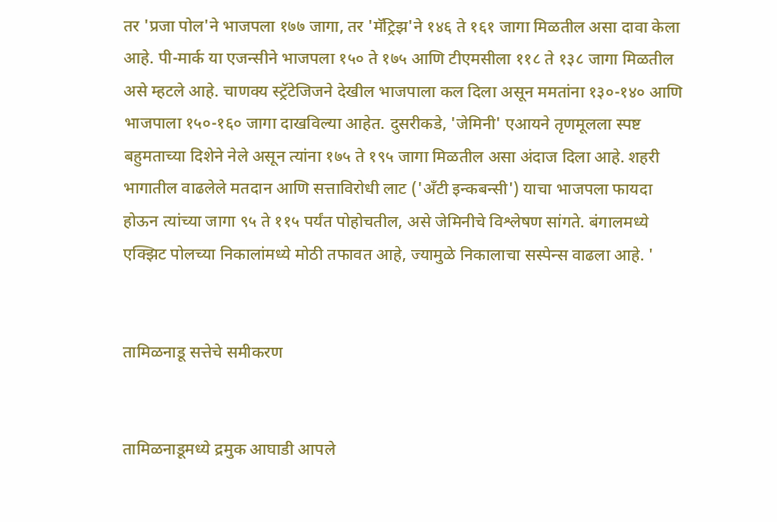तर 'प्रजा पोल'ने भाजपला १७७ जागा, तर 'मॅट्रिझ'ने १४६ ते १६१ जागा मिळतील असा दावा केला आहे. पी-मार्क या एजन्सीने भाजपला १५० ते १७५ आणि टीएमसीला ११८ ते १३८ जागा मिळतील असे म्हटले आहे. चाणक्य स्ट्रॅटेजिजने देखील भाजपाला कल दिला असून ममतांना १३०-१४० आणि भाजपाला १५०-१६० जागा दाखविल्या आहेत. दुसरीकडे, 'जेमिनी' एआयने तृणमूलला स्पष्ट बहुमताच्या दिशेने नेले असून त्यांना १७५ ते १९५ जागा मिळतील असा अंदाज दिला आहे. शहरी भागातील वाढलेले मतदान आणि सत्ताविरोधी लाट ('अँटी इन्कबन्सी') याचा भाजपला फायदा होऊन त्यांच्या जागा ९५ ते ११५ पर्यंत पोहोचतील, असे जेमिनीचे विश्लेषण सांगते. बंगालमध्ये एक्झिट पोलच्या निकालांमध्ये मोठी तफावत आहे, ज्यामुळे निकालाचा सस्पेन्स वाढला आहे. '


तामिळनाडू सत्तेचे समीकरण


तामिळनाडूमध्ये द्रमुक आघाडी आपले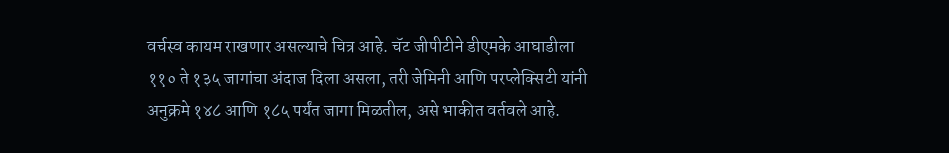वर्चस्व कायम राखणार असल्याचे चित्र आहे. चॅट जीपीटीने डीएमके आघाडीला ११० ते १३५ जागांचा अंदाज दिला असला, तरी जेमिनी आणि परप्लेक्सिटी यांनी अनुक्रमे १४८ आणि १८५ पर्यंत जागा मिळतील, असे भाकीत वर्तवले आहे.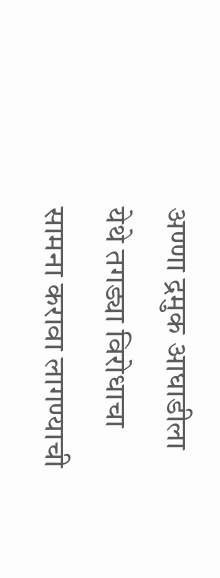अण्णा द्रमुक आघाडीला येथे तगड्या विरोधाचा सामना करावा लागण्याची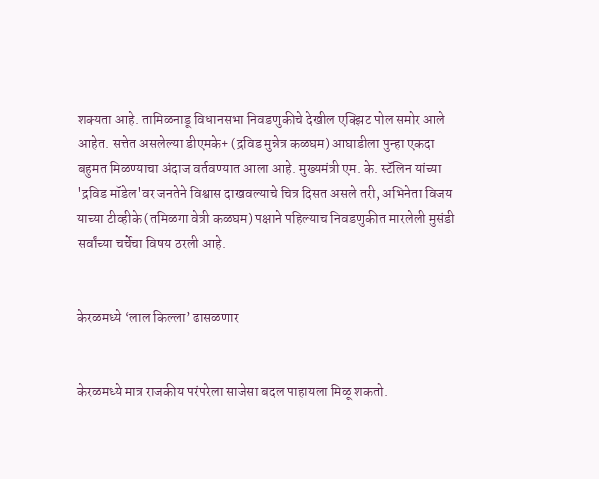शक्यता आहे. तामिळनाडू विधानसभा निवडणुकीचे देखील एक्झिट पोल समोर आले आहेत. सत्तेत असलेल्या डीएमके+ (द्रविड मुन्नेत्र कळघम) आघाडीला पुन्हा एकदा बहुमत मिळण्याचा अंदाज वर्तवण्यात आला आहे. मुख्यमंत्री एम. के. स्टॅलिन यांच्या 'द्रविड मॉडेल'वर जनतेने विश्वास दाखवल्याचे चित्र दिसत असले तरी, अभिनेता विजय याच्या टीव्हीके (तमिळगा वेत्री कळघम) पक्षाने पहिल्याच निवडणुकीत मारलेली मुसंडी सर्वांच्या चर्चेचा विषय ठरली आहे.


केरळमध्ये ‘लाल किल्ला’ ढासळणार


केरळमध्ये मात्र राजकीय परंपरेला साजेसा बदल पाहायला मिळू शकतो.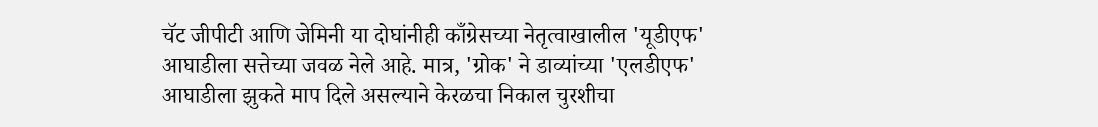चॅट जीपीटी आणि जेमिनी या दोघांनीही काँग्रेसच्या नेतृत्वाखालील 'यूडीएफ' आघाडीला सत्तेच्या जवळ नेले आहे. मात्र, 'ग्रोक' ने डाव्यांच्या 'एलडीएफ' आघाडीला झुकते माप दिले असल्याने केरळचा निकाल चुरशीचा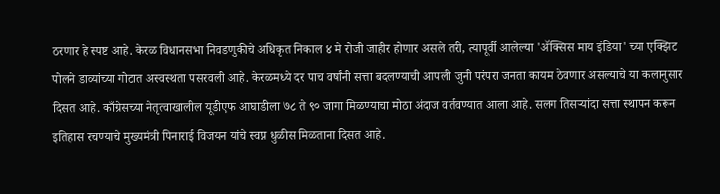ठरणार हे स्पष्ट आहे. केरळ विधानसभा निवडणुकीचे अधिकृत निकाल ४ मे रोजी जाहीर होणार असले तरी, त्यापूर्वी आलेल्या 'ॲक्सिस माय इंडिया' च्या एक्झिट पोलने डाव्यांच्या गोटात अस्वस्थता पसरवली आहे. केरळमध्ये दर पाच वर्षांनी सत्ता बदलण्याची आपली जुनी परंपरा जनता कायम ठेवणार असल्याचे या कलानुसार दिसत आहे. काँग्रेसच्या नेतृत्वाखालील यूडीएफ आघाडीला ७८ ते ९० जागा मिळण्याचा मोठा अंदाज वर्तवण्यात आला आहे. सलग तिसऱ्यांदा सत्ता स्थापन करून इतिहास रचण्याचे मुख्यमंत्री पिनाराई विजयन यांचे स्वप्न धुळीस मिळताना दिसत आहे.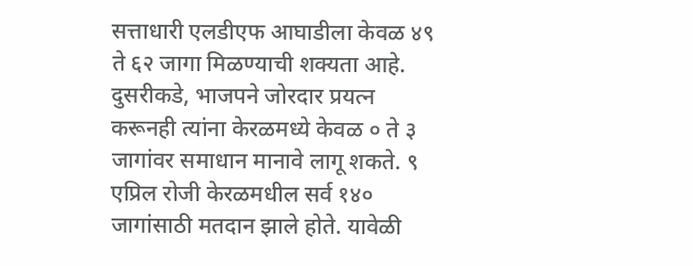सत्ताधारी एलडीएफ आघाडीला केवळ ४९ ते ६२ जागा मिळण्याची शक्यता आहे. दुसरीकडे, भाजपने जोरदार प्रयत्न करूनही त्यांना केरळमध्ये केवळ ० ते ३ जागांवर समाधान मानावे लागू शकते. ९ एप्रिल रोजी केरळमधील सर्व १४० जागांसाठी मतदान झाले होते. यावेळी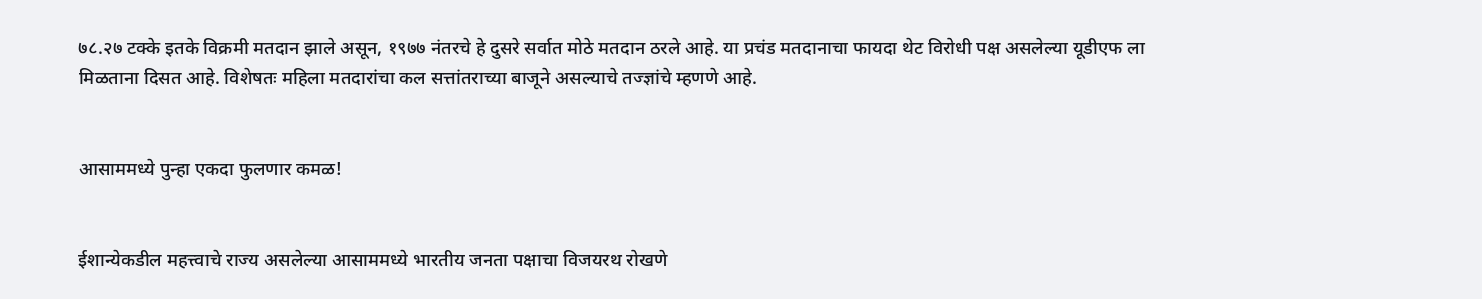७८.२७ टक्के इतके विक्रमी मतदान झाले असून, १९७७ नंतरचे हे दुसरे सर्वात मोठे मतदान ठरले आहे. या प्रचंड मतदानाचा फायदा थेट विरोधी पक्ष असलेल्या यूडीएफ ला मिळताना दिसत आहे. विशेषतः महिला मतदारांचा कल सत्तांतराच्या बाजूने असल्याचे तज्ज्ञांचे म्हणणे आहे.


आसाममध्ये पुन्हा एकदा फुलणार कमळ!


ईशान्येकडील महत्त्वाचे राज्य असलेल्या आसाममध्ये भारतीय जनता पक्षाचा विजयरथ रोखणे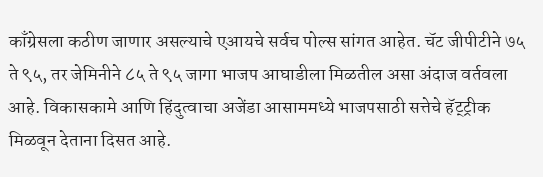काँग्रेसला कठीण जाणार असल्याचे एआयचे सर्वच पोल्स सांगत आहेत. चॅट जीपीटीने ७५ ते ९५, तर जेमिनीने ८५ ते ९५ जागा भाजप आघाडीला मिळतील असा अंदाज वर्तवला आहे. विकासकामे आणि हिंदुत्वाचा अजेंडा आसाममध्ये भाजपसाठी सत्तेचे हॅट्ट्रीक मिळवून देताना दिसत आहे.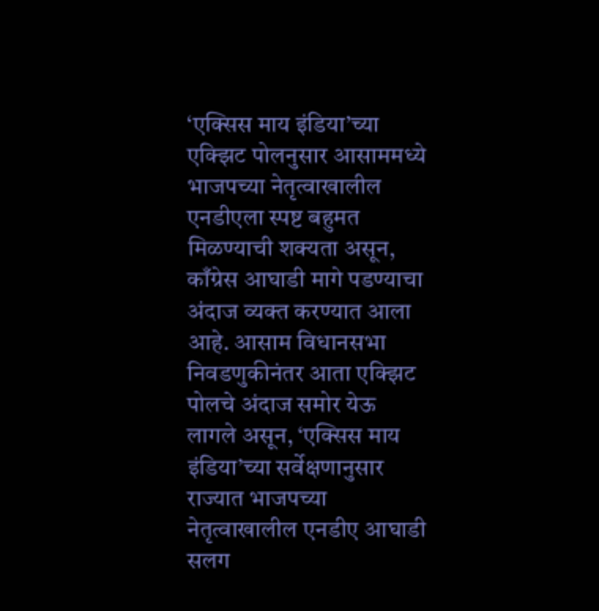‘एक्सिस माय इंडिया’च्या एक्झिट पोलनुसार आसाममध्ये भाजपच्या नेतृत्वाखालील एनडीएला स्पष्ट बहुमत मिळण्याची शक्यता असून, काँग्रेस आघाडी मागे पडण्याचा अंदाज व्यक्त करण्यात आला आहे. आसाम विधानसभा निवडणुकीनंतर आता एक्झिट पोलचे अंदाज समोर येऊ लागले असून, ‘एक्सिस माय इंडिया’च्या सर्वेक्षणानुसार राज्यात भाजपच्या नेतृत्वाखालील एनडीए आघाडी सलग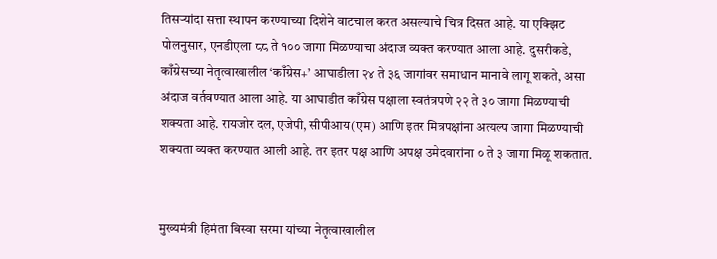तिसऱ्यांदा सत्ता स्थापन करण्याच्या दिशेने वाटचाल करत असल्याचे चित्र दिसत आहे. या एक्झिट पोलनुसार, एनडीएला ८८ ते १०० जागा मिळण्याचा अंदाज व्यक्त करण्यात आला आहे. दुसरीकडे, काँग्रेसच्या नेतृत्वाखालील ‘काँग्रेस+’ आघाडीला २४ ते ३६ जागांवर समाधान मानावे लागू शकते, असा अंदाज वर्तवण्यात आला आहे. या आघाडीत काँग्रेस पक्षाला स्वतंत्रपणे २२ ते ३० जागा मिळण्याची शक्यता आहे. रायजोर दल, एजेपी, सीपीआय(एम) आणि इतर मित्रपक्षांना अत्यल्प जागा मिळण्याची शक्यता व्यक्त करण्यात आली आहे. तर इतर पक्ष आणि अपक्ष उमेदवारांना ० ते ३ जागा मिळू शकतात.


मुख्यमंत्री हिमंता बिस्वा सरमा यांच्या नेतृत्वाखालील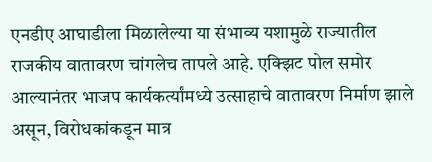एनडीए आघाडीला मिळालेल्या या संभाव्य यशामुळे राज्यातील राजकीय वातावरण चांगलेच तापले आहे. एक्झिट पोल समोर आल्यानंतर भाजप कार्यकर्त्यांमध्ये उत्साहाचे वातावरण निर्माण झाले असून, विरोधकांकडून मात्र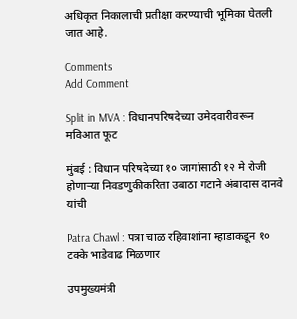अधिकृत निकालाची प्रतीक्षा करण्याची भूमिका घेतली जात आहे.

Comments
Add Comment

Split in MVA : विधानपरिषदेच्या उमेदवारीवरून मविआत फूट

मुंबई : विधान परिषदेच्या १० जागांसाठी १२ मे रोजी होणाऱ्या निवडणुकीकरिता उबाठा गटाने अंबादास दानवे यांची

Patra Chawl : पत्रा चाळ रहिवाशांना म्हाडाकडून १० टक्के भाडेवाढ मिळणार

उपमुख्यमंत्री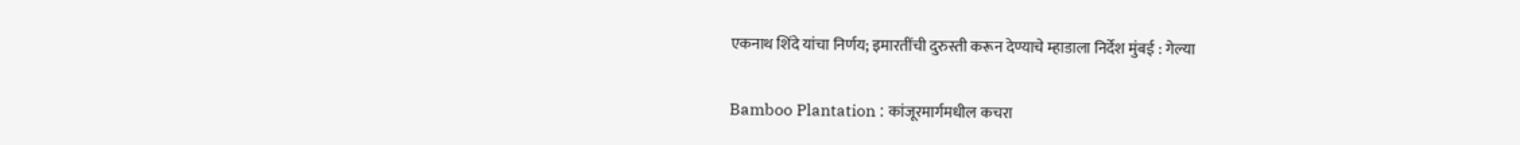एकनाथ शिंदे यांचा निर्णय; इमारतींची दुरुस्ती करून देण्याचे म्हाडाला निर्देश मुंबई : गेल्या

Bamboo Plantation : कांजूरमार्गमधील कचरा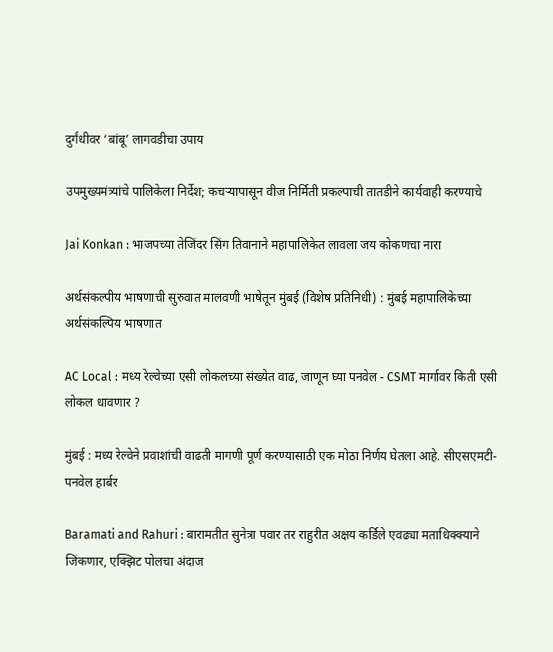दुर्गंधीवर ‘बांबू’ लागवडीचा उपाय

उपमुख्यमंत्र्यांचे पालिकेला निर्देश; कचऱ्यापासून वीज निर्मिती प्रकल्पाची तातडीने कार्यवाही करण्याचे

Jai Konkan : भाजपच्या तेजिंदर सिंग तिवानाने महापालिकेत लावला जय कोकणचा नारा

अर्थसंकल्पीय भाषणाची सुरुवात मालवणी भाषेतून मुंबई (विशेष प्रतिनिधी) : मुंबई महापालिकेच्या अर्थसंकल्पिय भाषणात

AC Local : मध्य रेल्वेच्या एसी लोकलच्या संख्येत वाढ, जाणून घ्या पनवेल - CSMT मार्गावर किती एसी लोकल धावणार ?

मुंबई : मध्य रेल्वेने प्रवाशांची वाढती मागणी पूर्ण करण्यासाठी एक मोठा निर्णय घेतला आहे. सीएसएमटी-पनवेल हार्बर

Baramati and Rahuri : बारामतीत सुनेत्रा पवार तर राहुरीत अक्षय कर्डिले एवढ्या मताधिक्क्याने जिंकणार, एक्झिट पोलचा अंदाज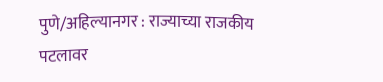पुणे/अहिल्यानगर : राज्याच्या राजकीय पटलावर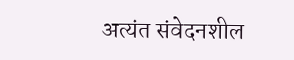अत्यंत संवेदनशील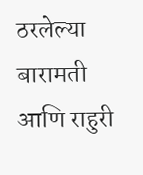ठरलेल्या बारामती आणि राहुरी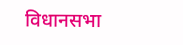विधानसभा